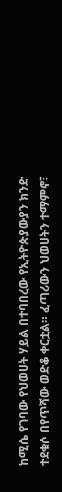ከሚሴ የገባው የህወሀት ሃይል በተባበረው የኢትዮጵያውያን ክንድ ተደቁሶ በየጥሻው ወድቆ ቀርቷል። ፈጣሪውን ህወሀትን ተማምኖ፣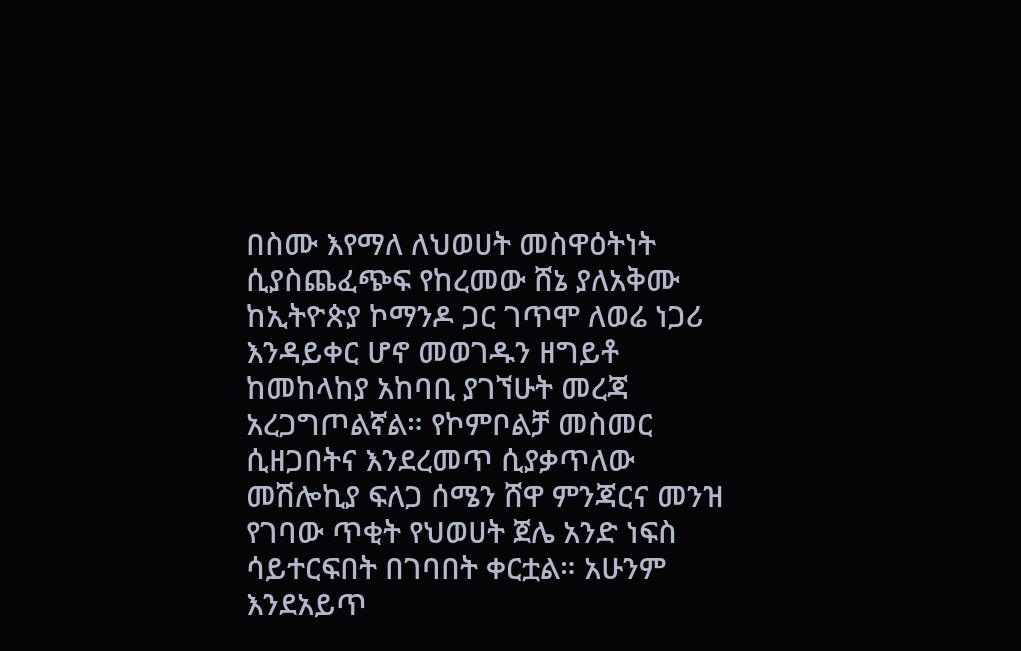በስሙ እየማለ ለህወሀት መስዋዕትነት ሲያስጨፈጭፍ የከረመው ሸኔ ያለአቅሙ ከኢትዮጵያ ኮማንዶ ጋር ገጥሞ ለወሬ ነጋሪ እንዳይቀር ሆኖ መወገዱን ዘግይቶ ከመከላከያ አከባቢ ያገኘሁት መረጃ አረጋግጦልኛል። የኮምቦልቻ መስመር ሲዘጋበትና እንደረመጥ ሲያቃጥለው መሽሎኪያ ፍለጋ ሰሜን ሸዋ ምንጃርና መንዝ የገባው ጥቂት የህወሀት ጀሌ አንድ ነፍስ ሳይተርፍበት በገባበት ቀርቷል። አሁንም እንደአይጥ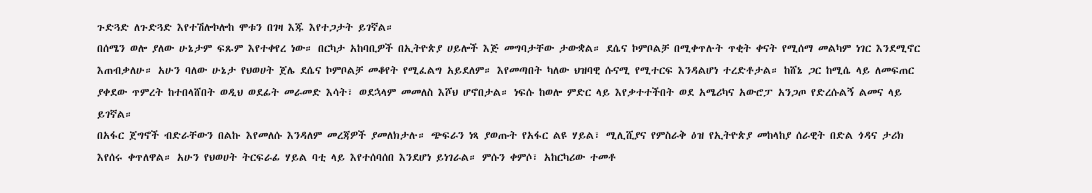ጉድጓድ ለጉድጓድ እየተሽሎኮሎከ ሞቱን በገዛ እጁ እየተጋታት ይገኛል።
በሰሜን ወሎ ያለው ሁኔታም ፍጹም እየተቀየረ ነው። በርካታ አከባቢዎች በኢትዮጵያ ሀይሎች እጅ መግባታቸው ታውቋል። ደሴና ኮምቦልቻ በሚቀጥሉት ጥቂት ቀናት የሚሰማ መልካም ነገር እንደሚኖር እጠብቃለሁ። አሁን ባለው ሁኔታ የህወሀት ጀሌ ደሴና ኮምቦልቻ መቆየት የሚፈልግ አይደለም። እየመጣበት ካለው ህዝባዊ ሱናሚ የሚተርፍ እንዳልሆነ ተረድቶታል። ከሸኔ ጋር ከሚሴ ላይ ለመፍጠር ያቀደው ጥምረት ከተበላሸበት ወዲህ ወደፊት መራመድ እሳት፣ ወደኋላም መመለስ እሾህ ሆኖበታል። ነፍሱ ከወሎ ምድር ላይ እየቃተተችበት ወደ አሜሪካና አውሮፓ አንጋጦ የድረሱልኝ ልመና ላይ ይገኛል።
በአፋር ጀግኖች ብድራቸውን በልኩ እየመለሱ እንዳለም መረጃዎች ያመለክታሉ። ጭፍራን ነጻ ያወጡት የአፋር ልዩ ሃይል፣ ሚሊሺያና የምስራቅ ዕዝ የኢትዮጵያ መከላከያ ሰራዊት በድል ጎዳና ታሪክ እየሰሩ ቀጥለዋል። አሁን የህወሀት ትርፍራፊ ሃይል ባቲ ላይ እየተሰባሰበ እንደሆነ ይነገራል። ምሱን ቀምሶ፣ አከርካሪው ተመቶ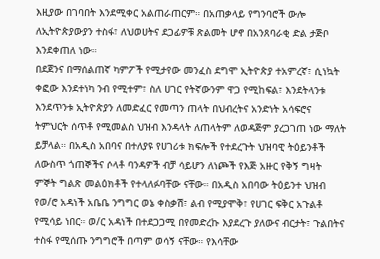እዚያው በገባበት እንደሚቀር አልጠራጠርም። በአጠቃላይ የግንባሮች ውሎ ለኢትዮጵያውያን ተስፋ፣ ለህወሀትና ደጋፊዎቹ ጽልመት ሆኖ በአንጸባራቂ ድል ታጅቦ እንደቀጠለ ነው።
በደጀንና በማሰልጠኛ ካምፖች የሚታየው መንፈስ ደግሞ ኢትዮጵያ ተአምረኛ፣ ሲነኳት ቀፎው እንደተነካ ንብ የሚተም፣ ስለ ሀገር የትኛውንም ዋጋ የሚከፍል፣ እንደትላንቱ እንደጥንቱ ኢትዮጵያን ለመድፈር የመጣን ጠላት በህብረትና አንድነት አሳፍሮና ትምህርት ሰጥቶ የሚመልስ ህዝብ እንዳላት ለጠላትም ለወዳጅም ያረጋገጠ ነው ማለት ይቻላል። በአዲስ አበባና በተለያዩ የሀገሪቱ ክፍሎች የተደረጉት ህዝባዊ ትዕይንቶች ለውስጥ ጎጠኞችና ሶላቶ ባንዳዎች ብቻ ሳይሆን ለነጮች የእጅ አዙር የቅኝ ግዛት ምኞት ግልጽ መልዕክቶች የተላለፉባቸው ናቸው። በአዲስ አበባው ትዕይንተ ህዝብ የወ/ሮ አዳነች አቤቤ ንግግር ወኔ ቀስቃሽ፣ ልብ የሚያሞቅ፣ የሀገር ፍቅር አጉልቶ የሚሳይ ነበር። ወ/ር አዳነች በተደጋጋሚ በየመድረኩ እያደረጉ ያለውና ብርታት፣ ጉልበትና ተስፋ የሚሰጡ ንግግሮች በጣም ወሳኝ ናቸው። የእሳቸው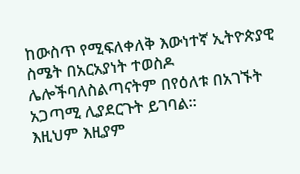ከውስጥ የሚፍለቀለቅ እውነተኛ ኢትዮጵያዊ ስሜት በአርአያነት ተወስዶ ሌሎችባለስልጣናትም በየዕለቱ በአገኙት አጋጣሚ ሊያደርጉት ይገባል።
እዚህም እዚያም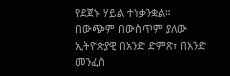የደጀኑ ሃይል ተነቃንቋል። በውጭም በውስጥም ያለው ኢትዮጵያዊ በአንድ ድምጽ፣ በአንድ መንፈስ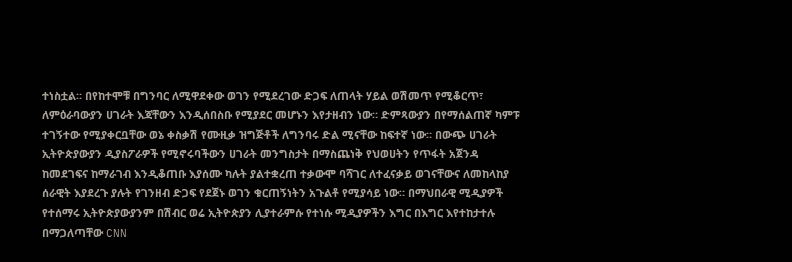ተነስቷል። በየከተሞቹ በግንባር ለሚዋደቀው ወገን የሚደረገው ድጋፍ ለጠላት ሃይል ወሽመጥ የሚቆርጥ፣ ለምዕራባውያን ሀገራት እጃቸውን እንዲሰበስቡ የሚያደር መሆኑን እየታዘብን ነው። ድምጻውያን በየማሰልጠኛ ካምፑ ተገኝተው የሚያቀርቧቸው ወኔ ቀስቃሽ የሙዚቃ ዝግጅቶች ለግንባሩ ድል ሚናቸው ከፍተኛ ነው። በውጭ ሀገራት ኢትዮጵያውያን ዲያስፖራዎች የሚኖሩባችውን ሀገራት መንግስታት በማስጨነቅ የህወሀትን የጥፋት አጀንዳ ከመደገፍና ከማራገብ እንዲቆጠቡ እያሰሙ ካሉት ያልተቋረጠ ተቃውሞ ባሻገር ለተፈናቃይ ወገናቸውና ለመከላከያ ሰራዊት እያደረጉ ያሉት የገንዘብ ድጋፍ የደጀኑ ወገን ቁርጠኝነትን አጉልቶ የሚያሳይ ነው። በማህበራዊ ሚዲያዎች የተሰማሩ ኢትዮጵያውያንም በሽብር ወሬ ኢትዮጵያን ሊያተራምሱ የተነሱ ሚዲያዎችን እግር በእግር እየተከታተሉ በማጋለጣቸው CNN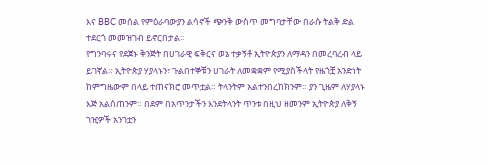እና BBC መሰል የምዕራባውያን ልሳኖች ጭንቅ ውስጥ መግባታቸው በራሱ ትልቅ ድል ተደርጎ መመዝገብ ይኖርበታል።
የግንባሩና የደጀኑ ቅንጅት በሀገራዊ ፍቅርና ወኔ ተቃኝቶ ኢትዮጵያን ለማዳን በመረባረብ ላይ ይገኛል። ኢትዮጵያ ሃያላኑን፣ ጉልበተኞቹን ሀገራት ለመቋቋም የሚያስችላት የዜጎቿ አንድነት ከምግዜውም በላይ ተጠናክሮ መጥቷል። ትላንትም አልተንበረከክንም። ያን ጊዜም ለሃያላኑ እጅ አልሰጠንም። በደም በአጥንታችን እንደትላንት ጥንቱ በዚህ ዘመንም ኢትዮጵያ ለቅኝ ገዢዎች አንገቷን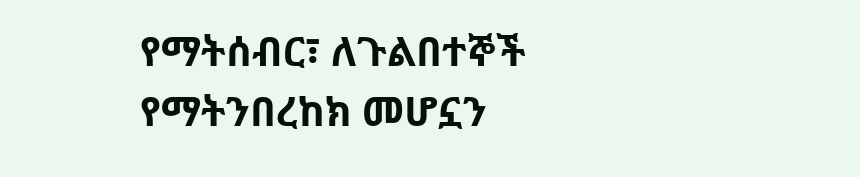የማትሰብር፣ ለጉልበተኞች የማትንበረከክ መሆኗን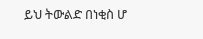ይህ ትውልድ በነቂስ ሆ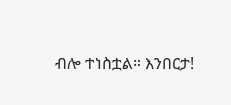ብሎ ተነስቷል። እንበርታ!